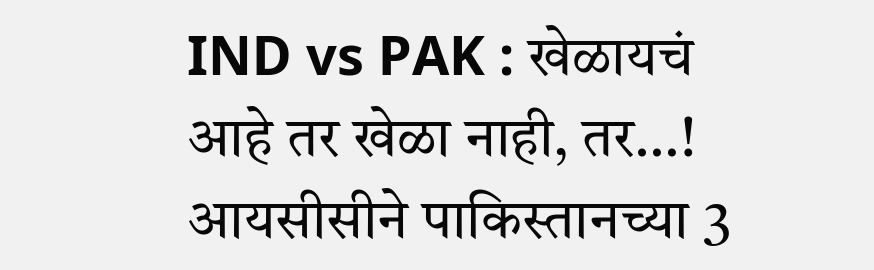IND vs PAK : खेळायचं आहे तर खेळा नाही, तर…! आयसीसीने पाकिस्तानच्या 3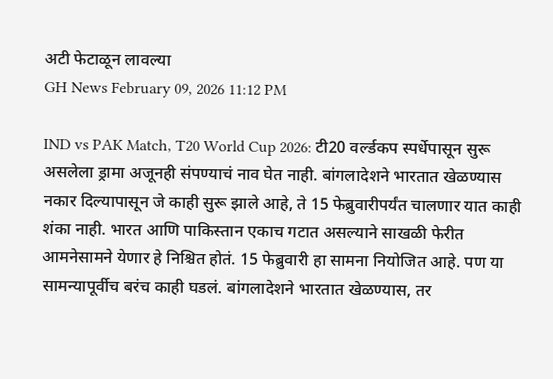अटी फेटाळून लावल्या
GH News February 09, 2026 11:12 PM

IND vs PAK Match, T20 World Cup 2026: टी20 वर्ल्डकप स्पर्धेपासून सुरू असलेला ड्रामा अजूनही संपण्याचं नाव घेत नाही. बांगलादेशने भारतात खेळण्यास नकार दिल्यापासून जे काही सुरू झाले आहे, ते 15 फेब्रुवारीपर्यंत चालणार यात काही शंका नाही. भारत आणि पाकिस्तान एकाच गटात असल्याने साखळी फेरीत आमनेसामने येणार हे निश्चित होतं. 15 फेब्रुवारी हा सामना नियोजित आहे. पण या सामन्यापूर्वीच बरंच काही घडलं. बांगलादेशने भारतात खेळण्यास, तर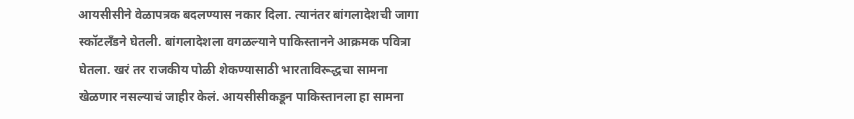आयसीसीने वेळापत्रक बदलण्यास नकार दिला. त्यानंतर बांगलादेशची जागा स्कॉटलँडने घेतली. बांगलादेशला वगळल्याने पाकिस्तानने आक्रमक पवित्रा घेतला. खरं तर राजकीय पोळी शेकण्यासाठी भारताविरूद्धचा सामना खेळणार नसल्याचं जाहीर केलं. आयसीसीकडून पाकिस्तानला हा सामना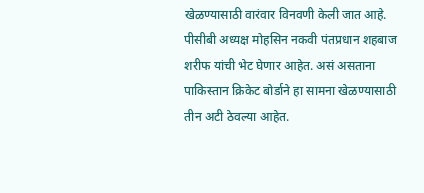खेळण्यासाठी वारंवार विनवणी केली जात आहे. पीसीबी अध्यक्ष मोहसिन नकवी पंतप्रधान शहबाज शरीफ यांची भेट घेणार आहेत. असं असताना पाकिस्तान क्रिकेट बोर्डाने हा सामना खेळण्यासाठी तीन अटी ठेवल्या आहेत.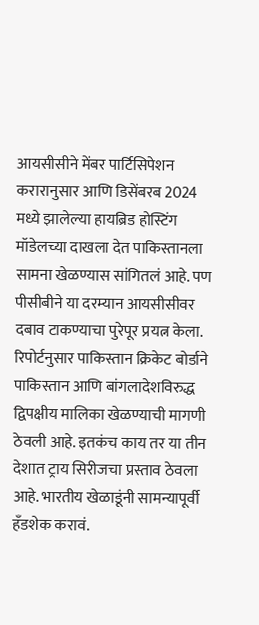आयसीसीने मेंबर पार्टिसिपेशन करारानुसार आणि डिसेंबरब 2024 मध्ये झालेल्या हायब्रिड होस्टिंग मॉडेलच्या दाखला देत पाकिस्तानला सामना खेळण्यास सांगितलं आहे. पण पीसीबीने या दरम्यान आयसीसीवर दबाव टाकण्याचा पुरेपूर प्रयत्न केला. रिपोर्टनुसार पाकिस्तान क्रिकेट बोर्डाने पाकिस्तान आणि बांगलादेशविरुद्ध द्विपक्षीय मालिका खेळण्याची मागणी ठेवली आहे. इतकंच काय तर या तीन देशात ट्राय सिरीजचा प्रस्ताव ठेवला आहे. भारतीय खेळाडूंनी सामन्यापूर्वी हँडशेक करावं.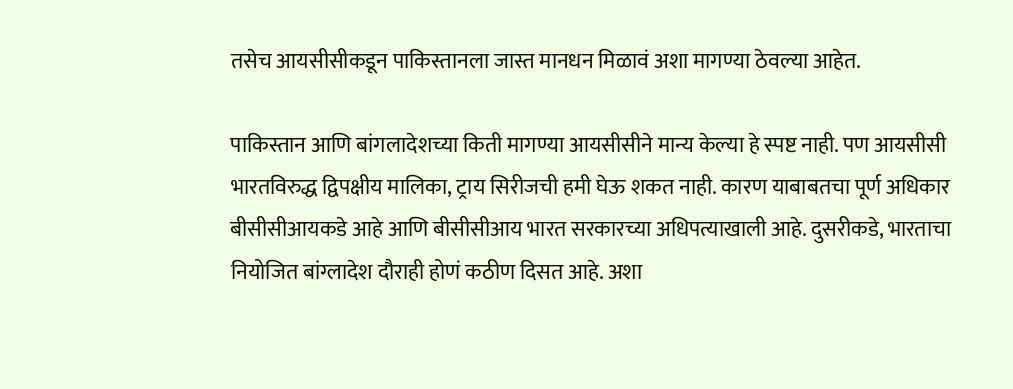तसेच आयसीसीकडून पाकिस्तानला जास्त मानधन मिळावं अशा मागण्या ठेवल्या आहेत.

पाकिस्तान आणि बांगलादेशच्या किती मागण्या आयसीसीने मान्य केल्या हे स्पष्ट नाही. पण आयसीसी भारतविरुद्ध द्विपक्षीय मालिका, ट्राय सिरीजची हमी घेऊ शकत नाही. कारण याबाबतचा पूर्ण अधिकार बीसीसीआयकडे आहे आणि बीसीसीआय भारत सरकारच्या अधिपत्याखाली आहे. दुसरीकडे, भारताचा नियोजित बांग्लादेश दौराही होणं कठीण दिसत आहे. अशा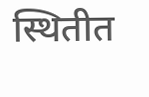स्थितीत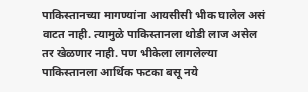पाकिस्तानच्या मागण्यांना आयसीसी भीक घालेल असं वाटत नाही. त्यामुळे पाकिस्तानला थोडी लाज असेल तर खेळणार नाही. पण भीकेला लागलेल्या पाकिस्तानला आर्थिक फटका बसू नये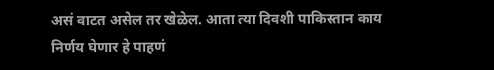असं वाटत असेल तर खेळेल. आता त्या दिवशी पाकिस्तान काय निर्णय घेणार हे पाहणं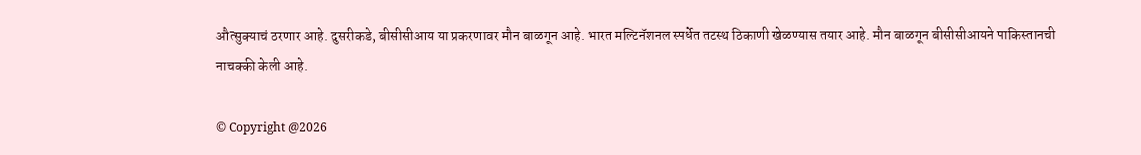औत्सुक्याचं ठरणार आहे. दुसरीकडे, बीसीसीआय या प्रकरणावर मौन बाळगून आहे. भारत मल्टिनॅशनल स्पर्धेत तटस्थ ठिकाणी खेळण्यास तयार आहे. मौन बाळगून बीसीसीआयने पाकिस्तानची नाचक्की केली आहे.

© Copyright @2026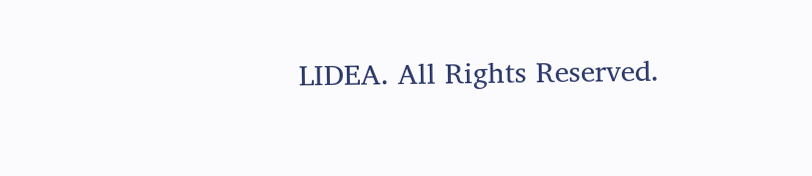LIDEA. All Rights Reserved.